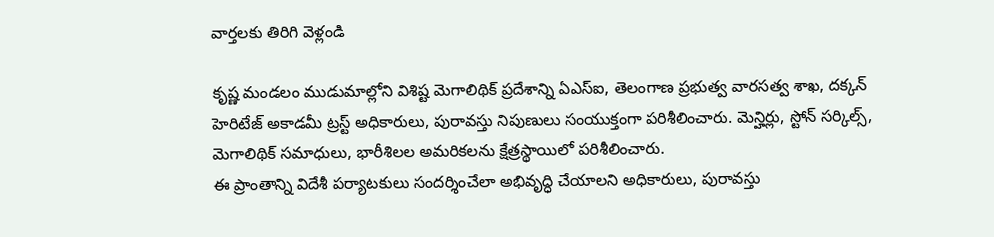వార్తలకు తిరిగి వెళ్లండి

కృష్ణ మండలం ముడుమాల్లోని విశిష్ట మెగాలిథిక్ ప్రదేశాన్ని ఏఎస్ఐ, తెలంగాణ ప్రభుత్వ వారసత్వ శాఖ, దక్కన్ హెరిటేజ్ అకాడమీ ట్రస్ట్ అధికారులు, పురావస్తు నిపుణులు సంయుక్తంగా పరిశీలించారు. మెన్హిర్లు, స్టోన్ సర్కిల్స్, మెగాలిథిక్ సమాధులు, భారీశిలల అమరికలను క్షేత్రస్థాయిలో పరిశీలించారు.
ఈ ప్రాంతాన్ని విదేశీ పర్యాటకులు సందర్శించేలా అభివృద్ధి చేయాలని అధికారులు, పురావస్తు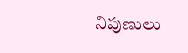నిపుణులు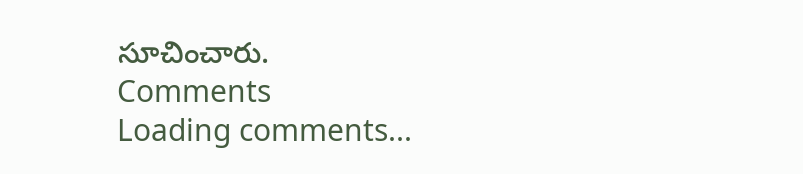సూచించారు.
Comments
Loading comments...